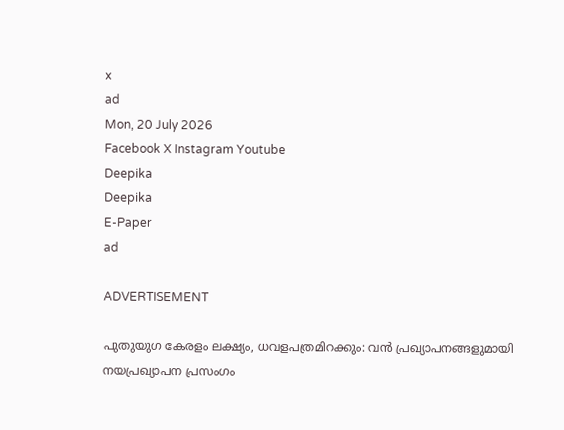x
ad
Mon, 20 July 2026
Facebook X Instagram Youtube
Deepika
Deepika
E-Paper
ad

ADVERTISEMENT

പുതുയുഗ കേരളം ലക്ഷ്യം, ധവളപത്രമിറക്കും: വൻ പ്രഖ്യാപനങ്ങളുമായി നയപ്രഖ്യാപന പ്രസംഗം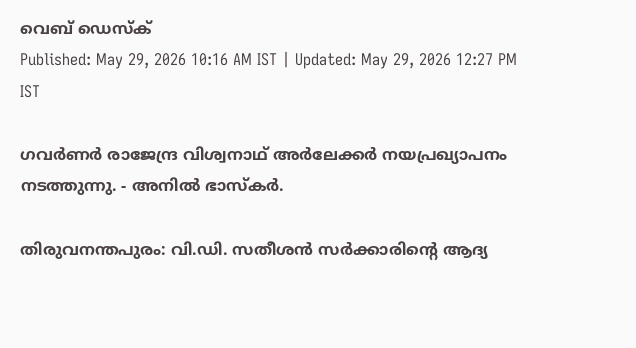വെബ് ഡെസ്ക്
Published: May 29, 2026 10:16 AM IST | Updated: May 29, 2026 12:27 PM IST

ഗവർണർ രാജേന്ദ്ര വിശ്വനാഥ് അർലേക്കർ നയപ്രഖ്യാപനം നടത്തുന്നു. - അനിൽ ഭാസ്കർ.

തിരുവനന്തപുരം: വി.ഡി. സതീശൻ സർക്കാരി‍ന്‍റെ ആദ്യ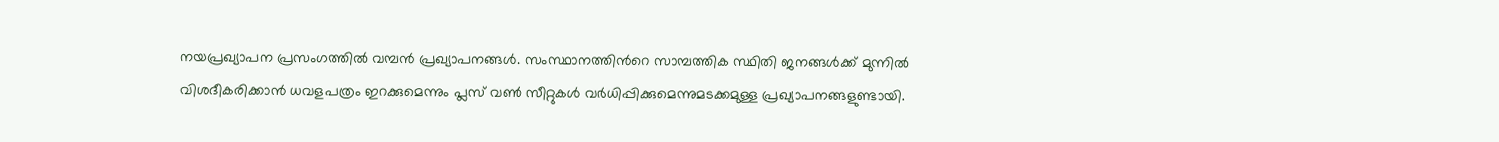നയപ്രഖ്യാപന പ്രസംഗത്തിൽ വമ്പൻ പ്രഖ്യാപനങ്ങൾ. സംസ്ഥാനത്തിന്‍റെ സാമ്പത്തിക സ്ഥിതി ജനങ്ങൾക്ക് മുന്നിൽ വിശദീകരിക്കാൻ ധവളപത്രം ഇറക്കുമെന്നും പ്ലസ് വൺ സീറ്റുകൾ വർധിപ്പിക്കുമെന്നുമടക്കമുള്ള പ്രഖ്യാപനങ്ങളുണ്ടായി.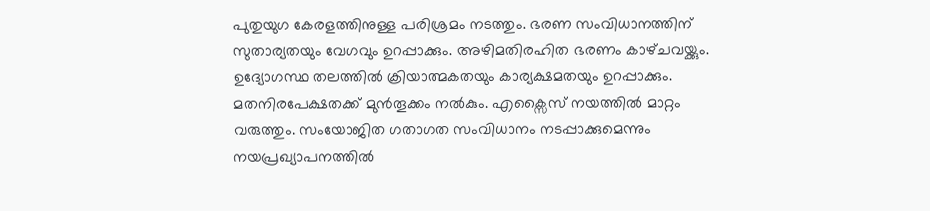പുതുയുഗ കേരളത്തിനുള്ള പരിശ്രമം നടത്തും. ഭരണ സംവിധാനത്തിന് സുതാര്യതയും വേഗവും ഉറപ്പാക്കും. അഴിമതിരഹിത ഭരണം കാഴ്‌ചവയ്ക്കും. ഉദ്യോഗസ്ഥ തലത്തിൽ ക്രിയാത്മകതയും കാര്യക്ഷമതയും ഉറപ്പാക്കും. മതനിരപേക്ഷതക്ക് മുൻതൂക്കം നൽകും. എക്സൈസ് നയത്തിൽ മാറ്റം വരുത്തും. സംയോജിത ഗതാഗത സംവിധാനം നടപ്പാക്കുമെന്നും നയപ്രഖ്യാപനത്തിൽ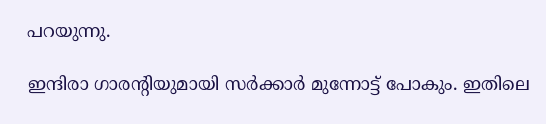പറയുന്നു.

ഇന്ദിരാ ഗാരന്‍റിയുമായി സർക്കാർ മുന്നോട്ട് പോകും. ഇതിലെ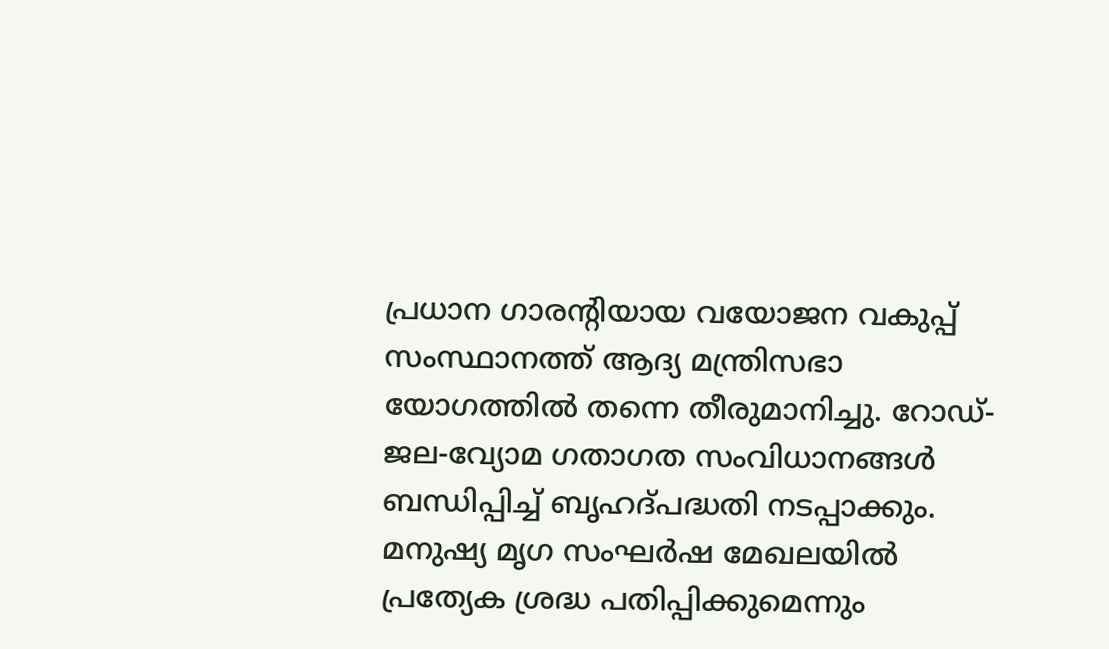പ്രധാന ഗാരന്‍റിയായ വയോജന വകുപ്പ് സംസ്ഥാനത്ത് ആദ്യ മന്ത്രിസഭാ യോഗത്തിൽ തന്നെ തീരുമാനിച്ചു. റോഡ്-ജല-വ്യോമ ഗതാഗത സംവിധ‌ാനങ്ങൾ ബന്ധിപ്പിച്ച് ബൃഹദ്‌പദ്ധതി നടപ്പാക്കും. മനുഷ്യ മൃഗ സംഘർഷ മേഖലയിൽ പ്രത്യേക ശ്രദ്ധ പതിപ്പിക്കുമെന്നും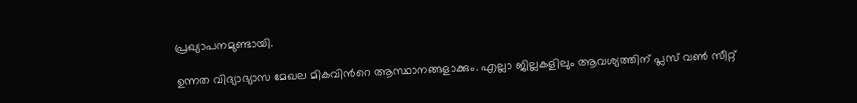പ്രഖ്യാപനമുണ്ടായി.

ഉന്നത വിദ്യാഭ്യാസ മേഖല മികവിന്‍റെ ആസ്ഥാനങ്ങളാക്കും. എല്ലാ ജില്ലകളിലും ആവശ്യത്തിന് പ്ലസ് വൺ സീറ്റ്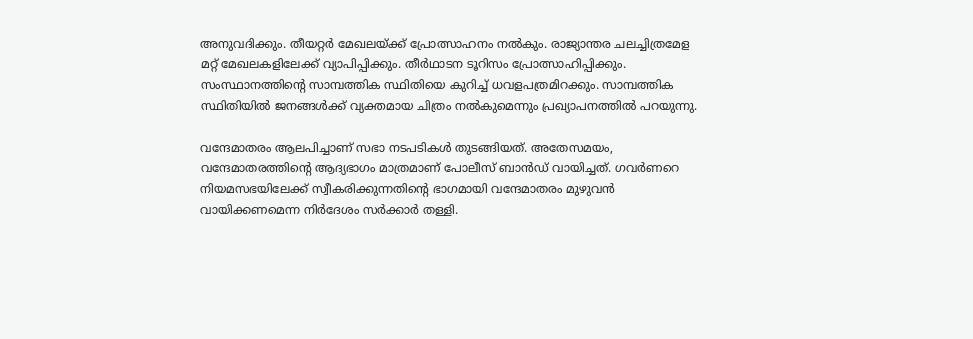അനുവദിക്കും. തീയറ്റർ മേഖലയ്ക്ക് പ്രോത്സാഹനം നൽകും. രാജ്യാന്തര ചലച്ചിത്രമേള മറ്റ് മേഖലകളിലേക്ക് വ്യാപിപ്പിക്കും. തീർഥാടന ടൂറിസം പ്രോത്സാഹിപ്പിക്കും. സംസ്ഥാനത്തിന്‍റെ സാമ്പത്തിക സ്ഥിതിയെ കുറിച്ച് ധവളപത്രമിറക്കും. സാമ്പത്തിക സ്ഥിതിയിൽ ജനങ്ങൾക്ക് വ്യക്തമായ ചിത്രം നൽകുമെന്നും പ്രഖ്യാപനത്തിൽ പറയുന്നു.

വന്ദേമാതരം ആലപിച്ചാണ് സഭാ നടപടികൾ തുടങ്ങിയത്. അതേസമയം, വന്ദേമാതരത്തിന്‍റെ ആദ്യഭാഗം മാത്രമാണ് പോലീസ് ബാൻഡ് വായിച്ചത്. ഗവർണറെ നിയമസഭയിലേക്ക് സ്വീകരിക്കുന്നതിന്‍റെ ഭാഗമായി വന്ദേമാതരം മുഴുവൻ വായിക്കണമെന്ന നിർദേശം സർക്കാർ തള്ളി.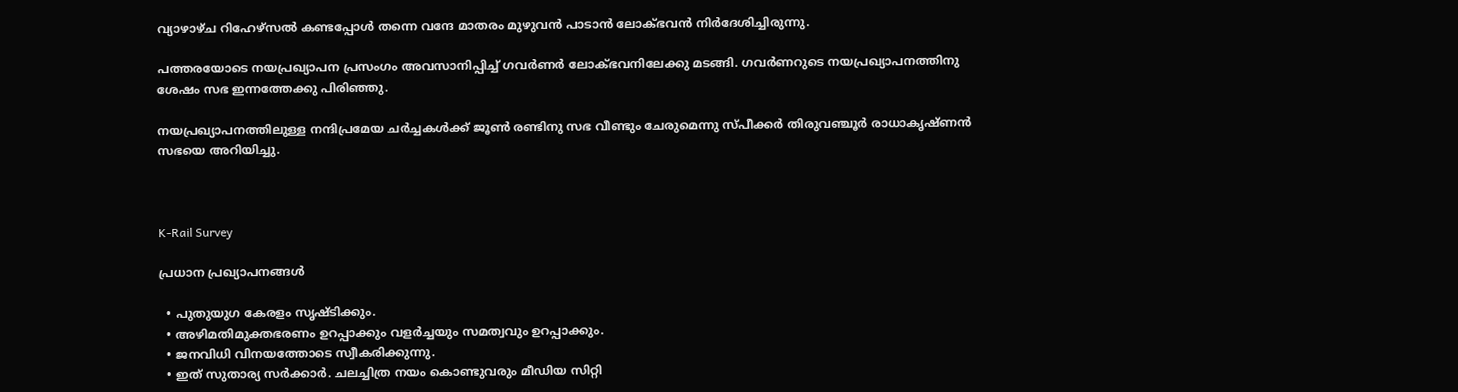വ്യാഴാഴ്ച റിഹേഴ്സൽ കണ്ടപ്പോൾ തന്നെ വന്ദേ മാതരം മുഴുവൻ പാടാൻ ലോക്ഭവൻ നിർദേശിച്ചിരുന്നു.

പത്തരയോടെ നയപ്രഖ്യാപന പ്രസംഗം അവസാനിപ്പിച്ച് ഗവർണർ ലോക്ഭവനിലേക്കു മടങ്ങി. ഗവർണറുടെ നയപ്രഖ്യാപനത്തിനു ശേഷം സഭ ഇന്നത്തേക്കു പിരിഞ്ഞു.

നയപ്രഖ്യാപനത്തിലുള്ള നന്ദിപ്രമേയ ചർച്ചകൾക്ക് ജൂൺ രണ്ടിനു സഭ വീണ്ടും ചേരുമെന്നു സ്പീക്കർ തിരുവഞ്ചൂർ രാധാകൃഷ്ണൻ സഭയെ അറിയിച്ചു.



K-Rail Survey

പ്രധാന പ്രഖ്യാപനങ്ങൾ

  • പുതുയുഗ കേരളം സൃഷ്ടിക്കും.
  • അഴിമതിമുക്തഭരണം ഉറപ്പാക്കും വളർച്ചയും സമത്വവും ഉറപ്പാക്കും.
  • ജനവിധി വിനയത്തോടെ സ്വീകരിക്കുന്നു.
  • ഇത് സുതാര്യ സർക്കാർ. ചലച്ചിത്ര നയം കൊണ്ടുവരും മീഡിയ സിറ്റി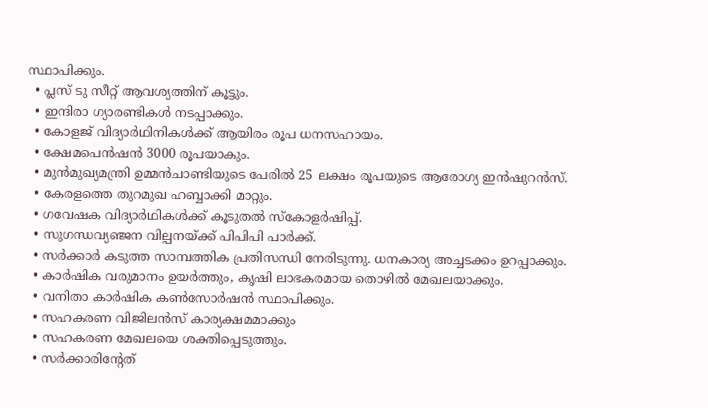സ്ഥാപിക്കും.
  • പ്ലസ് ടു സീറ്റ് ആവശ്യത്തിന് കൂട്ടും.
  • ഇന്ദിരാ ഗ്യാരണ്ടികൾ നടപ്പാക്കും.
  • കോളജ് വിദ്യാർഥിനികൾക്ക് ആയിരം രൂപ ധനസഹായം.
  • ക്ഷേമപെൻഷൻ 3000 രൂപയാകും.
  • മുൻമുഖ്യമന്ത്രി ഉമ്മൻചാണ്ടിയുടെ പേരിൽ 25 ലക്ഷം രൂപയുടെ ആരോഗ്യ ഇൻഷുറൻസ്.
  • കേരളത്തെ തുറമുഖ ഹബ്ബാക്കി മാറ്റും.
  • ഗവേഷക വിദ്യാർഥികൾക്ക് കൂടുതൽ സ്കോളർഷിപ്പ്.
  • സുഗന്ധവ്യഞ്ജന വില്പനയ്ക്ക് പിപിപി പാർക്ക്.
  • സർക്കാർ കടുത്ത സാമ്പത്തിക പ്രതിസന്ധി നേരിടുന്നു. ധനകാര്യ അച്ചടക്കം ഉറപ്പാക്കും.
  • കാർഷിക വരുമാനം ഉയർത്തും, കൃഷി ലാഭകരമായ തൊഴിൽ മേഖലയാക്കും.
  • വനിതാ കാർഷിക കൺസോർഷൻ സ്ഥാപിക്കും.
  • സഹകരണ വിജിലൻസ് കാര്യക്ഷമമാക്കും
  • സഹകരണ മേഖലയെ ശക്തിപ്പെടുത്തും.
  • സർക്കാരിന്‍റേത്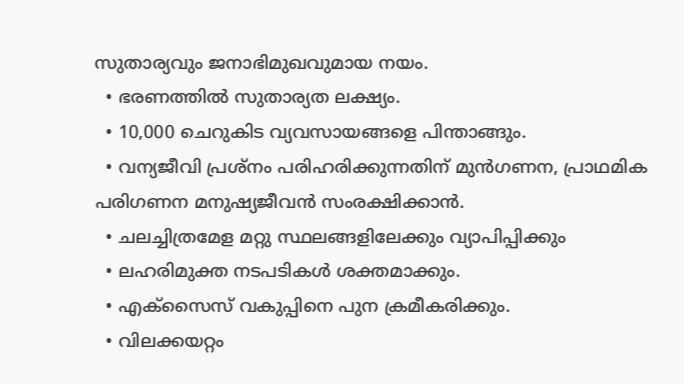സുതാര്യവും ജനാഭിമുഖവുമായ നയം.
  • ഭരണത്തിൽ സുതാര്യത ലക്ഷ്യം.
  • 10,000 ചെറുകിട വ്യവസായങ്ങളെ പിന്താങ്ങും.
  • വന്യജീവി പ്രശ്നം പരിഹരിക്കുന്നതിന് മുൻഗണന, പ്രാഥമിക പരിഗണന മനുഷ്യജീവൻ സംരക്ഷിക്കാൻ.
  • ചലച്ചിത്രമേള മറ്റു സ്ഥലങ്ങളിലേക്കും വ്യാപിപ്പിക്കും
  • ലഹരിമുക്ത നടപടികൾ ശക്തമാക്കും.
  • എക്സൈസ് വകുപ്പിനെ പുന ക്രമീകരിക്കും.
  • വിലക്കയറ്റം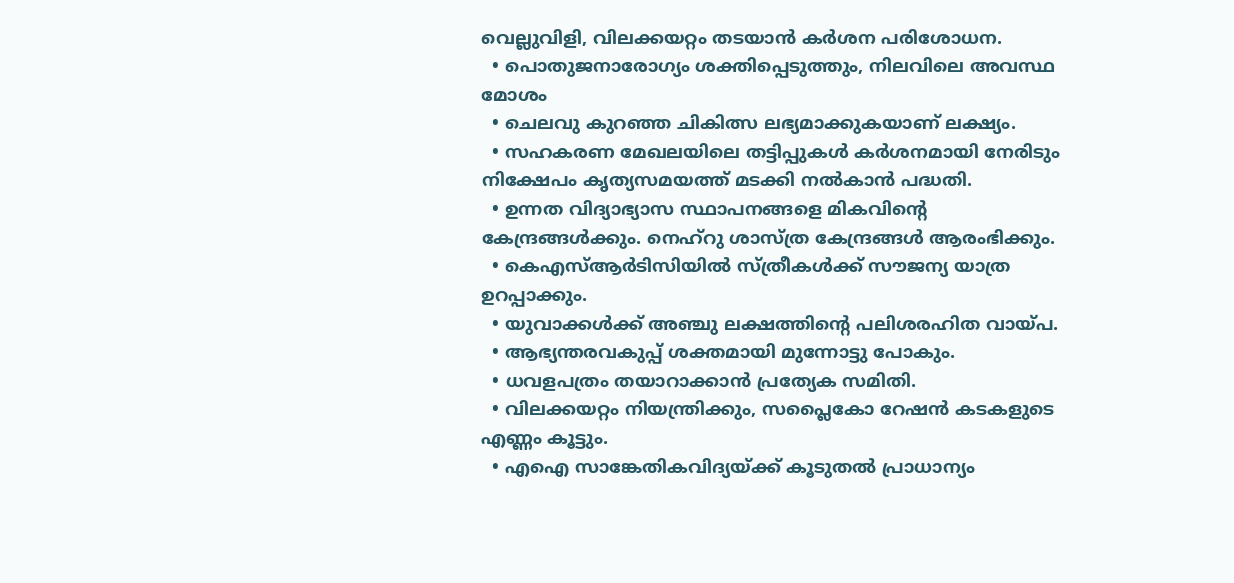വെല്ലുവിളി, വിലക്കയറ്റം തടയാൻ കർശന പരിശോധന.
  • പൊതുജനാരോഗ്യം ശക്തിപ്പെടുത്തും, നിലവിലെ അവസ്ഥ മോശം
  • ചെലവു കുറഞ്ഞ ചികിത്സ ലഭ്യമാക്കുകയാണ് ലക്ഷ്യം.
  • സഹകരണ മേഖലയിലെ തട്ടിപ്പുകൾ കർശനമായി നേരിടും നിക്ഷേപം കൃത്യസമയത്ത് മടക്കി നൽകാൻ പദ്ധതി.
  • ഉന്നത വിദ്യാഭ്യാസ സ്ഥാപനങ്ങളെ മികവിന്‍റെ കേന്ദ്രങ്ങൾക്കും. നെഹ്റു ശാസ്ത്ര കേന്ദ്രങ്ങൾ ആരംഭിക്കും.
  • കെഎസ്ആർടിസിയിൽ സ്ത്രീകൾക്ക് സൗജന്യ യാത്ര ഉറപ്പാക്കും.
  • യുവാക്കൾക്ക് അഞ്ചു ലക്ഷത്തിന്‍റെ പലിശരഹിത വായ്പ.
  • ആഭ്യന്തരവകുപ്പ് ശക്തമായി മുന്നോട്ടു പോകും.
  • ധവളപത്രം തയാറാക്കാൻ പ്രത്യേക സമിതി.
  • വിലക്കയറ്റം നിയന്ത്രിക്കും, സപ്ലൈകോ റേഷൻ കടകളുടെ എണ്ണം കൂട്ടും.
  • എഐ സാങ്കേതികവിദ്യയ്ക്ക് കൂടുതൽ പ്രാധാന്യം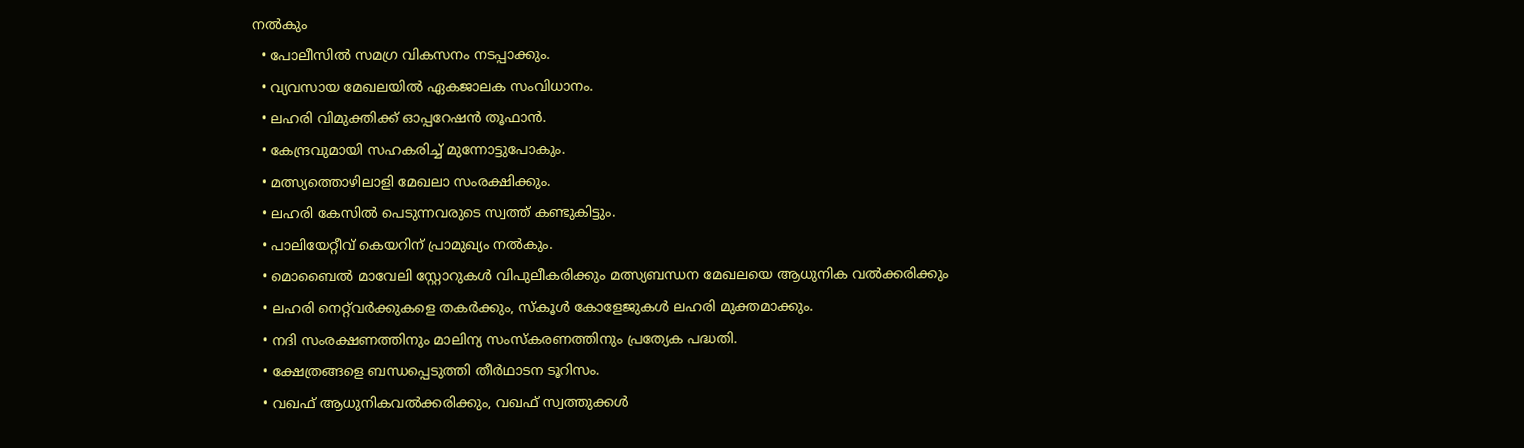നൽകും
  • പോലീസിൽ സമഗ്ര വികസനം നടപ്പാക്കും.
  • വ്യവസായ മേഖലയിൽ ഏകജാലക സംവിധാനം.
  • ലഹരി വിമുക്തിക്ക് ഓപ്പറേഷൻ തൂഫാൻ.
  • കേന്ദ്രവുമായി സഹകരിച്ച് മുന്നോട്ടുപോകും.
  • മത്സ്യത്തൊഴിലാളി മേഖലാ സംരക്ഷിക്കും.
  • ലഹരി കേസിൽ പെടുന്നവരുടെ സ്വത്ത് കണ്ടുകിട്ടും.
  • പാലിയേറ്റീവ് കെയറിന് പ്രാമുഖ്യം നൽകും.
  • മൊബൈൽ മാവേലി സ്റ്റോറുകൾ വിപുലീകരിക്കും മത്സ്യബന്ധന മേഖലയെ ആധുനിക വൽക്കരിക്കും
  • ലഹരി നെറ്റ്‌വർക്കുകളെ തകർക്കും, സ്കൂൾ കോളേജുകൾ ലഹരി മുക്തമാക്കും.
  • നദി സംരക്ഷണത്തിനും മാലിന്യ സംസ്കരണത്തിനും പ്രത്യേക പദ്ധതി.
  • ക്ഷേത്രങ്ങളെ ബന്ധപ്പെടുത്തി തീർഥാടന ടൂറിസം.
  • വഖഫ് ആധുനികവൽക്കരിക്കും, വഖഫ് സ്വത്തുക്കൾ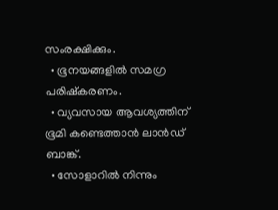സംരക്ഷിക്കും.
  • ഭൂനയങ്ങളിൽ സമഗ്ര പരിഷ്കരണം.
  • വ്യവസായ ആവശ്യത്തിന് ഭൂമി കണ്ടെത്താൻ ലാൻഡ് ബാങ്ക്.
  • സോളാറിൽ നിന്നും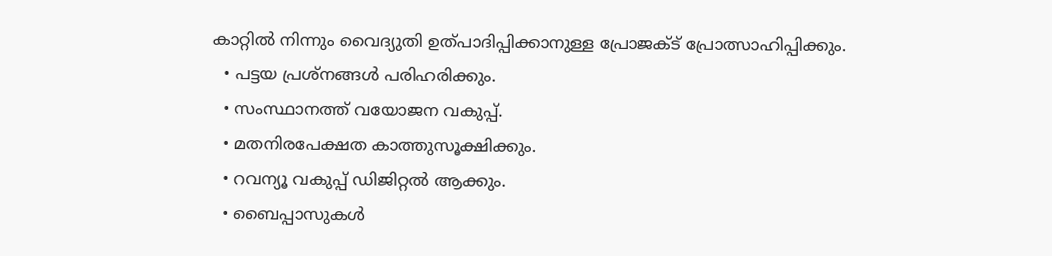കാറ്റിൽ നിന്നും വൈദ്യുതി ഉത്പാദിപ്പിക്കാനുള്ള പ്രോജക്ട് പ്രോത്സാഹിപ്പിക്കും.
  • പട്ടയ പ്രശ്നങ്ങൾ പരിഹരിക്കും.
  • സംസ്ഥാനത്ത് വയോജന വകുപ്പ്.
  • മതനിരപേക്ഷത കാത്തുസൂക്ഷിക്കും.
  • റവന്യൂ വകുപ്പ് ഡിജിറ്റൽ ആക്കും.
  • ബൈപ്പാസുകൾ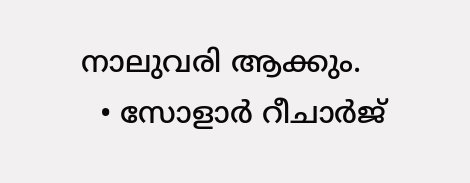നാലുവരി ആക്കും.
  • സോളാർ റീചാർജ്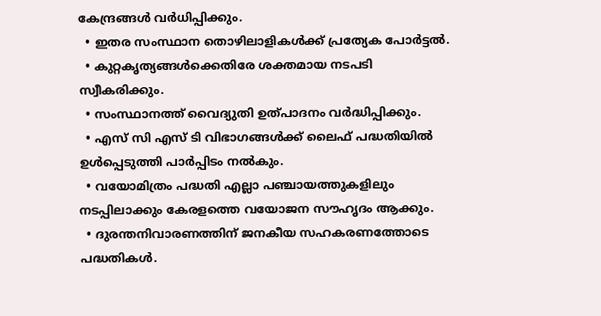കേന്ദ്രങ്ങൾ വർധിപ്പിക്കും.
  • ഇതര സംസ്ഥാന തൊഴിലാളികൾക്ക് പ്രത്യേക പോർട്ടൽ.
  • കുറ്റകൃത്യങ്ങൾക്കെതിരേ ശക്തമായ നടപടി സ്വീകരിക്കും.
  • സംസ്ഥാനത്ത് വൈദ്യുതി ഉത്പാദനം വർദ്ധിപ്പിക്കും.
  • എസ് സി എസ് ടി വിഭാഗങ്ങൾക്ക് ലൈഫ് പദ്ധതിയിൽ ഉൾപ്പെടുത്തി പാർപ്പിടം നൽകും.
  • വയോമിത്രം പദ്ധതി എല്ലാ പഞ്ചായത്തുകളിലും നടപ്പിലാക്കും കേരളത്തെ വയോജന സൗഹൃദം ആക്കും.
  • ദുരന്തനിവാരണത്തിന് ജനകീയ സഹകരണത്തോടെ പദ്ധതികൾ.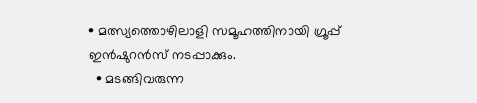• മത്സ്യത്തൊഴിലാളി സമൂഹത്തിനായി ഗ്രൂപ്പ് ഇൻഷുറൻസ് നടപ്പാക്കും.
  • മടങ്ങിവരുന്ന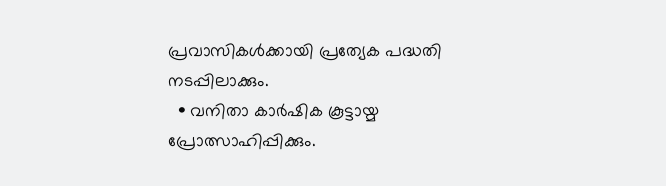പ്രവാസികൾക്കായി പ്രത്യേക പദ്ധതി നടപ്പിലാക്കും.
  • വനിതാ കാർഷിക കൂട്ടായ്മ പ്രോത്സാഹിപ്പിക്കും.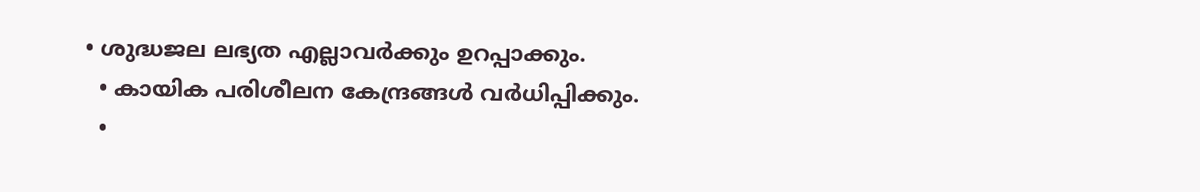• ശുദ്ധജല ലഭ്യത എല്ലാവർക്കും ഉറപ്പാക്കും.
  • കായിക പരിശീലന കേന്ദ്രങ്ങൾ വർധിപ്പിക്കും.
  •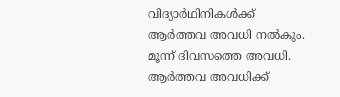വിദ്യാർഥിനികൾക്ക് ആർത്തവ അവധി നൽകും. മൂന്ന് ദിവസത്തെ അവധി. ആർത്തവ അവധിക്ക്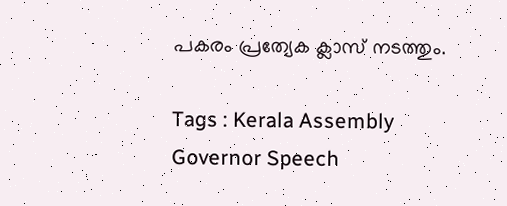പകരം പ്രത്യേക ക്ലാസ് നടത്തും.

Tags : Kerala Assembly Governor Speech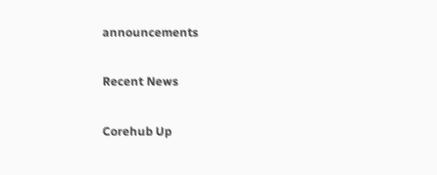announcements

Recent News

Corehub Up